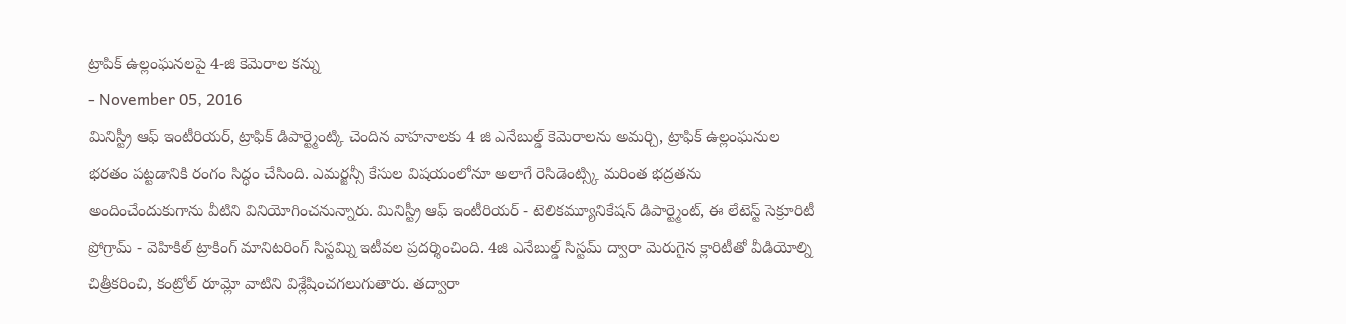ట్రాపిక్ ఉల్లంఘనలపై 4-జి కెమెరాల కన్ను
- November 05, 2016
మినిస్ట్రీ ఆఫ్ ఇంటీరియర్, ట్రాఫిక్ డిపార్ట్మెంట్కి చెందిన వాహనాలకు 4 జి ఎనేబుల్డ్ కెమెరాలను అమర్చి, ట్రాఫిక్ ఉల్లంఘనుల భరతం పట్టడానికి రంగం సిద్ధం చేసింది. ఎమర్జన్సీ కేసుల విషయంలోనూ అలాగే రెసిడెంట్స్కి మరింత భద్రతను అందించేందుకుగాను వీటిని వినియోగించనున్నారు. మినిస్ట్రీ ఆఫ్ ఇంటీరియర్ - టెలికమ్యూనికేషన్ డిపార్ట్మెంట్, ఈ లేటెస్ట్ సెక్రూరిటీ ప్రోగ్రామ్ - వెహికిల్ ట్రాకింగ్ మానిటరింగ్ సిస్టమ్ని ఇటీవల ప్రదర్శించింది. 4జి ఎనేబుల్డ్ సిస్టమ్ ద్వారా మెరుగైన క్లారిటీతో వీడియోల్ని చిత్రీకరించి, కంట్రోల్ రూమ్లో వాటిని విశ్లేషించగలుగుతారు. తద్వారా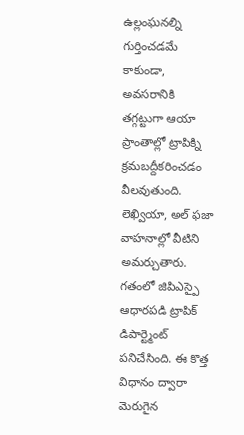ఉల్లంఘనల్ని గుర్తించడమే కాకుండా, అవసరానికి తగ్గట్టుగా ఆయా ప్రాంతాల్లో ట్రాపిక్ని క్రమబద్దీకరించడం వీలవుతుంది. లెఖ్వియా, అల్ ఫజా వాహనాల్లో వీటిని అమర్చుతారు. గతంలో జిపిఎస్పై ఆధారపడి ట్రాపిక్ డిపార్ట్మెంట్ పనిచేసింది. ఈ కొత్త విధానం ద్వారా మెరుగైన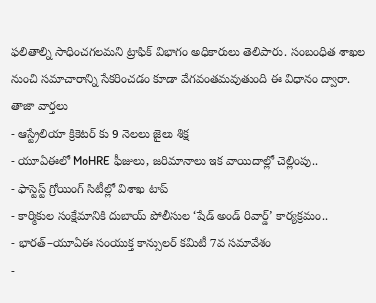ఫలితాల్ని సాధించగలమని ట్రాఫిక్ విభాగం అధికారులు తెలిపారు. సంబంధిత శాఖల నుంచి సమాచారాన్ని సేకరించడం కూడా వేగవంతమవుతుంది ఈ విధానం ద్వారా.
తాజా వార్తలు
- ఆస్ట్రేలియా క్రికెటర్ కు 9 నెలలు జైలు శిక్ష
- యూఏఈలో MoHRE ఫీజులు, జరిమానాలు ఇక వాయిదాల్లో చెల్లింపు..
- ఫాస్టెస్ట్ గ్రోయింగ్ సిటీల్లో విశాఖ టాప్
- కార్మికుల సంక్షేమానికి దుబాయ్ పోలీసుల ‘షేడ్ అండ్ రివార్డ్’ కార్యక్రమం..
- భారత్–యూఏఈ సంయుక్త కాన్సులర్ కమిటీ 7వ సమావేశం
-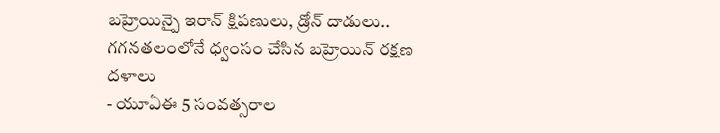బహ్రెయిన్పై ఇరాన్ క్షిపణులు, డ్రోన్ దాడులు.. గగనతలంలోనే ధ్వంసం చేసిన బహ్రెయిన్ రక్షణ దళాలు
- యూఏఈ 5 సంవత్సరాల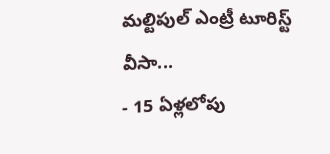మల్టిపుల్ ఎంట్రీ టూరిస్ట్ వీసా...
- 15 ఏళ్లలోపు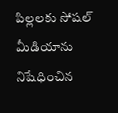పిల్లలకు సోషల్ మీడియాను నిషేధించిన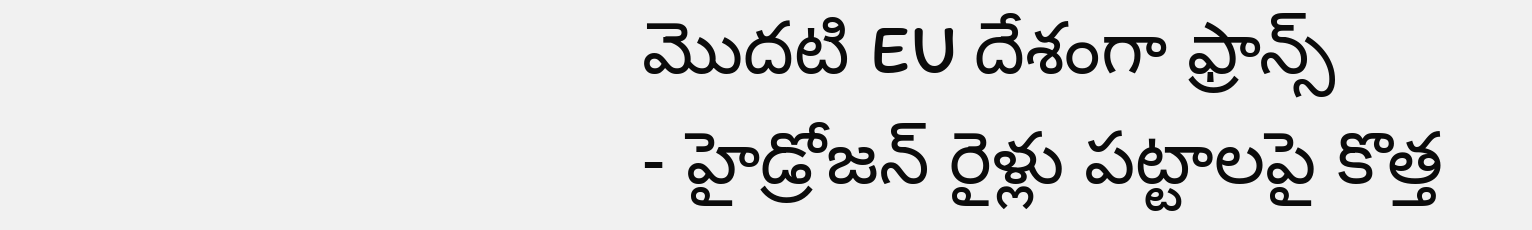మొదటి EU దేశంగా ఫ్రాన్స్
- హైడ్రోజన్ రైళ్లు పట్టాలపై కొత్త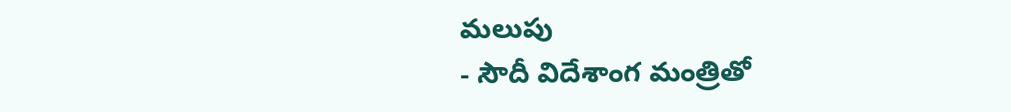మలుపు
- సౌదీ విదేశాంగ మంత్రితో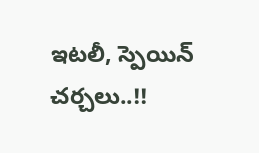ఇటలీ, స్పెయిన్ చర్చలు..!!